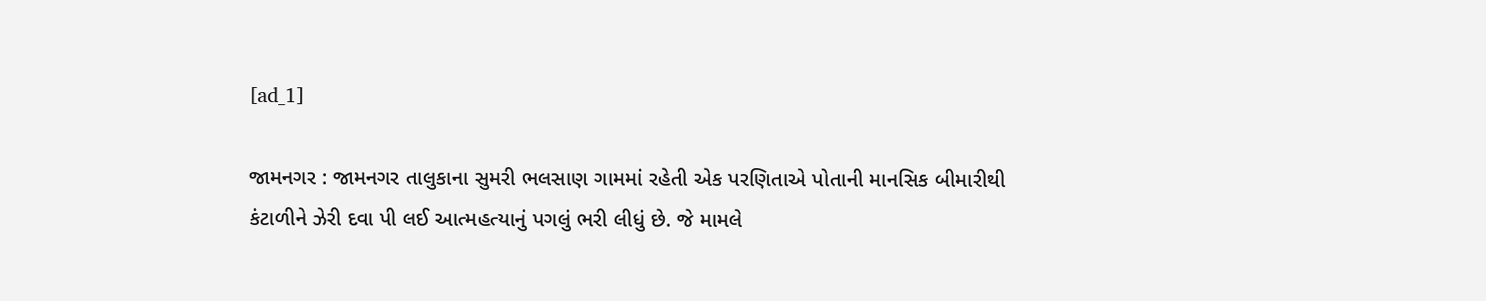[ad_1]

જામનગર : જામનગર તાલુકાના સુમરી ભલસાણ ગામમાં રહેતી એક પરણિતાએ પોતાની માનસિક બીમારીથી કંટાળીને ઝેરી દવા પી લઈ આત્મહત્યાનું પગલું ભરી લીધું છે. જે મામલે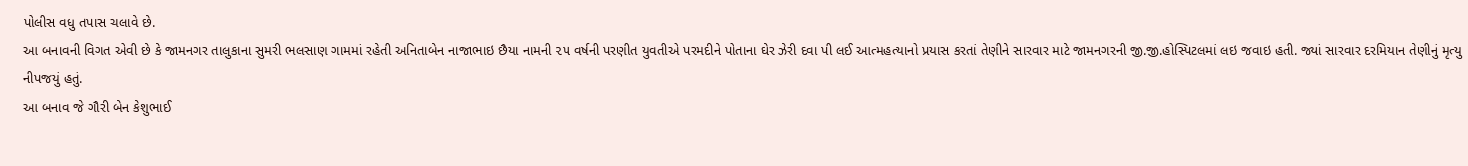પોલીસ વધુ તપાસ ચલાવે છે.
આ બનાવની વિગત એવી છે કે જામનગર તાલુકાના સુમરી ભલસાણ ગામમાં રહેતી અનિતાબેન નાજાભાઇ છૈયા નામની ૨૫ વર્ષની પરણીત યુવતીએ પરમદીને પોતાના ઘેર ઝેરી દવા પી લઈ આત્મહત્યાનો પ્રયાસ કરતાં તેણીને સારવાર માટે જામનગરની જી.જી.હોસ્પિટલમાં લઇ જવાઇ હતી. જ્યાં સારવાર દરમિયાન તેણીનું મૃત્યુ નીપજયું હતું.
આ બનાવ જે ગૌરી બેન કેશુભાઈ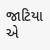જાટિયા એ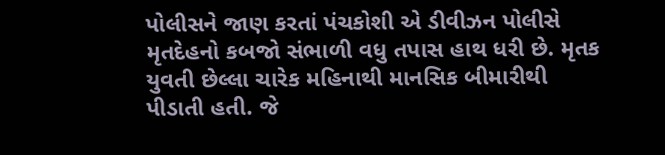પોલીસને જાણ કરતાં પંચકોશી એ ડીવીઝન પોલીસે મૃતદેહનો કબજો સંભાળી વધુ તપાસ હાથ ધરી છે. મૃતક યુવતી છેલ્લા ચારેક મહિનાથી માનસિક બીમારીથી પીડાતી હતી. જે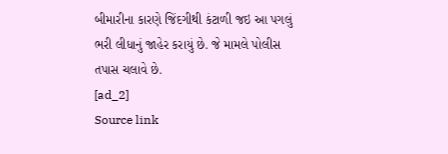બીમારીના કારણે જિંદગીથી કંટાળી જઇ આ પગલું ભરી લીધાનું જાહેર કરાયું છે. જે મામલે પોલીસ તપાસ ચલાવે છે.
[ad_2]
Source link